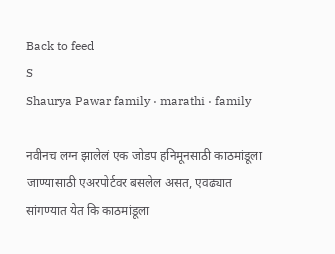Back to feed
S
Shaurya Pawar family · marathi · family

नवीनच लग्न झालेलं एक जोडप हनिमूनसाठी काठमांडूला जाण्यासाठी एअरपोर्टवर बसलेल असत, एवढ्यात सांगण्यात येत कि काठमांडूला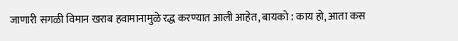जाणारी सगळी विमान खराब हवामानामुळे रद्ध करण्यात आली आहेत, बायको : काय हो, आता कस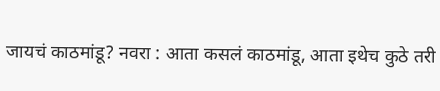जायचं काठमांडू? नवरा : आता कसलं काठमांडू, आता इथेच कुठे तरी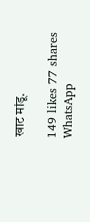खाट मांडू.

149 likes 77 shares
WhatsApp